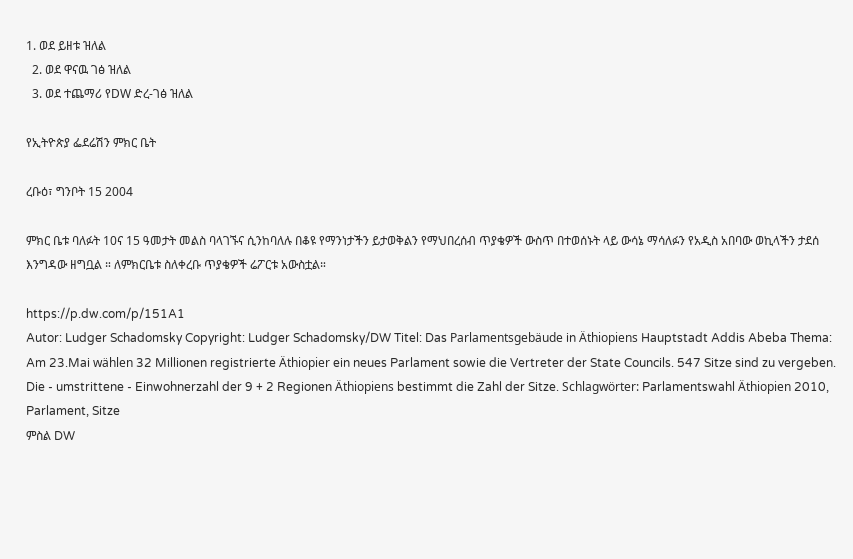1. ወደ ይዘቱ ዝለል
  2. ወደ ዋናዉ ገፅ ዝለል
  3. ወደ ተጨማሪ የDW ድረ-ገፅ ዝለል

የኢትዮጵያ ፌደሬሽን ምክር ቤት

ረቡዕ፣ ግንቦት 15 2004

ምክር ቤቱ ባለፉት 10ና 15 ዓመታት መልስ ባላገኙና ሲንከባለሉ በቆዩ የማንነታችን ይታወቅልን የማህበረሰብ ጥያቄዎች ውስጥ በተወሰኑት ላይ ውሳኔ ማሳለፉን የአዲስ አበባው ወኪላችን ታደሰ እንግዳው ዘግቧል ። ለምክርቤቱ ስለቀረቡ ጥያቄዎች ሬፖርቱ አውስቷል።

https://p.dw.com/p/151A1
Autor: Ludger Schadomsky Copyright: Ludger Schadomsky/DW Titel: Das Parlamentsgebäude in Äthiopiens Hauptstadt Addis Abeba Thema: Am 23.Mai wählen 32 Millionen registrierte Äthiopier ein neues Parlament sowie die Vertreter der State Councils. 547 Sitze sind zu vergeben. Die - umstrittene - Einwohnerzahl der 9 + 2 Regionen Äthiopiens bestimmt die Zahl der Sitze. Schlagwörter: Parlamentswahl Äthiopien 2010, Parlament, Sitze
ምስል DW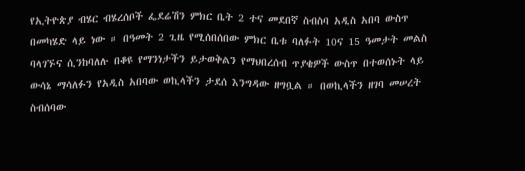የኢትዮጵያ ብሄር ብሄረሰቦች ፌደሬሽን ምክር ቤት 2 ተና መደበኛ ስብስባ አዲስ አበባ ውስጥ በመካሄድ ላይ ነው ። በዓመት 2 ጊዜ የሚሰበሰበው ምክር ቤቱ ባለፉት 10ና 15 ዓመታት መልስ ባላገኙና ሲንከባለሉ በቆዩ የማንነታችን ይታወቅልን የማህበረሰብ ጥያቄዎች ውስጥ በተወሰኑት ላይ ውሳኔ ማሳለፉን የአዲስ አበባው ወኪላችን ታደሰ እንግዳው ዘግቧል ። በወኪላችን ዘገባ መሠረት ስብሰባው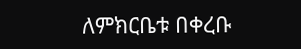ለምክርቤቱ በቀረቡ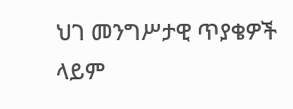ህገ መንግሥታዊ ጥያቄዎች ላይም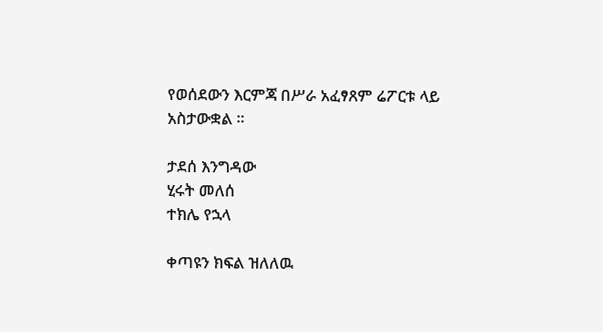የወሰደውን እርምጃ በሥራ አፈፃጸም ሬፖርቱ ላይ አስታውቋል ።

ታደሰ እንግዳው
ሂሩት መለሰ
ተክሌ የኋላ

ቀጣዩን ክፍል ዝለለዉ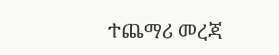ተጨማሪ መረጃ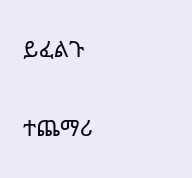ይፈልጉ

ተጨማሪ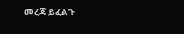መረጃ ይፈልጉ